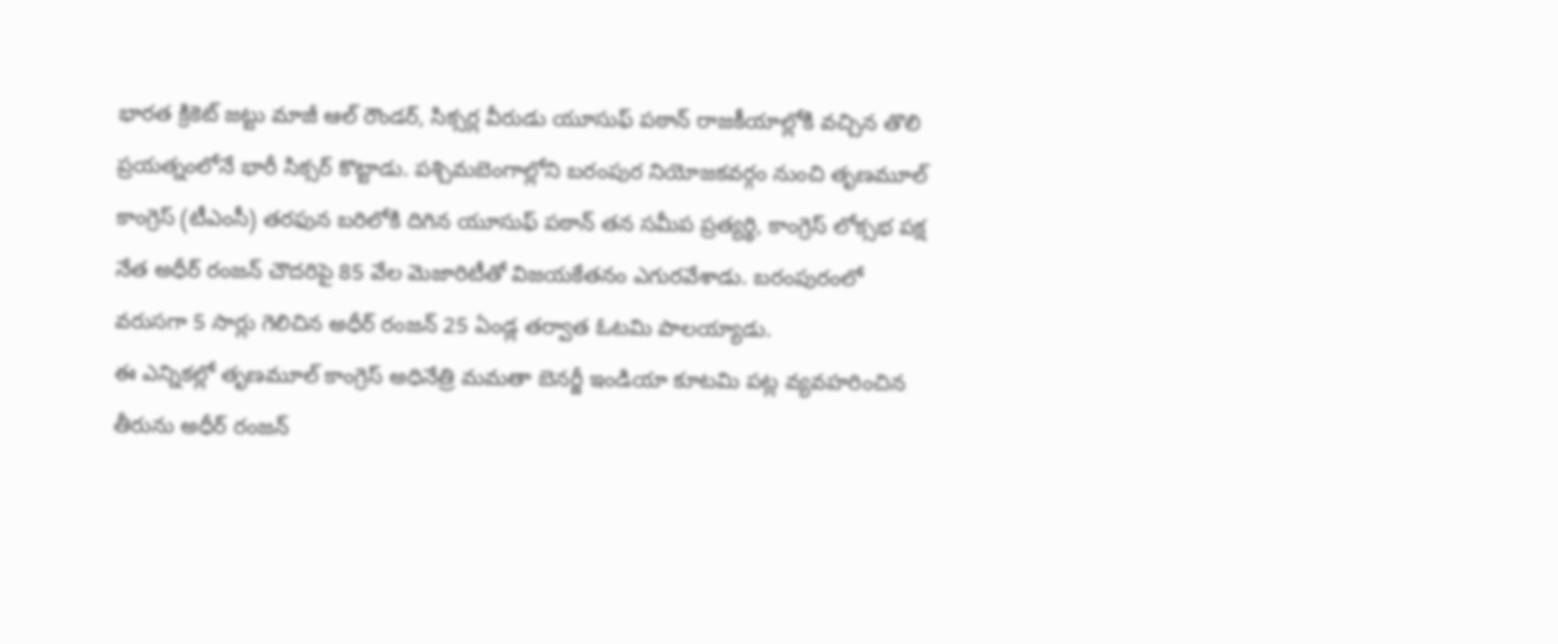భారత క్రికెట్ జట్టు మాజీ ఆల్ రౌండర్, సిక్సర్ల వీరుడు యూసుఫ్ పఠాన్ రాజకీయాల్లోకి వచ్చిన తొలి ప్రయత్నంలోనే భారీ సిక్సర్ కొట్టాడు. పశ్చిమబెంగాల్లోని బరంపుర నియోజకవర్గం నుంచి తృణమూల్ కాంగ్రెస్ (టీఎంసీ) తరఫున బరిలోకి దిగిన యూసుఫ్ పఠాన్ తన సమీప ప్రత్యర్థి, కాంగ్రెస్ లోక్సభ పక్ష నేత అధీర్ రంజన్ చౌదరిపై 85 వేల మెజారిటీతో విజయకేతనం ఎగురవేశాడు. బరంపురంలో వరుసగా 5 సార్లు గెలిచిన అధీర్ రంజన్ 25 ఏండ్ల తర్వాత ఓటమి పాలయ్యాడు.
ఈ ఎన్నికల్లో తృణమూల్ కాంగ్రెస్ అధినేత్రి మమతా బెనర్జీ ఇండియా కూటమి పట్ల వ్యవహరించిన తీరును అధీర్ రంజన్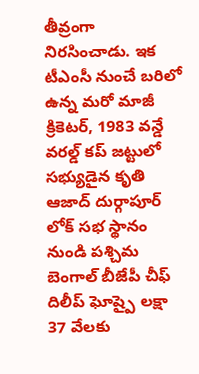తీవ్రంగా నిరసించాడు. ఇక టీఎంసీ నుంచే బరిలో ఉన్న మరో మాజీ క్రికెటర్, 1983 వన్డే వరల్డ్ కప్ జట్టులో సభ్యుడైన కృతి ఆజాద్ దుర్గాపూర్ లోక్ సభ స్థానం నుండి పశ్చిమ బెంగాల్ బీజేపీ చీఫ్ దిలీప్ ఘోష్పై లక్షా 37 వేలకు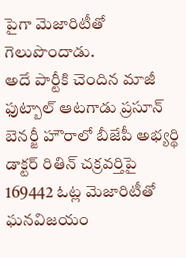పైగా మెజారిటీతో గెలుపొందాడు.
అదే పార్టీకి చెందిన మాజీ ఫుట్బాల్ ఆటగాడు ప్రసూన్ బెనర్జీ హౌరాలో బీజేపీ అభ్యర్థి డాక్టర్ రితిన్ చక్రవర్తిపై 169442 ఓట్ల మెజారిటీతో ఘనవిజయం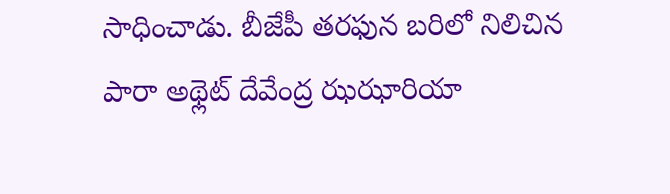సాధించాడు. బీజేపీ తరఫున బరిలో నిలిచిన పారా అథ్లెట్ దేవేంద్ర ఝఝారియా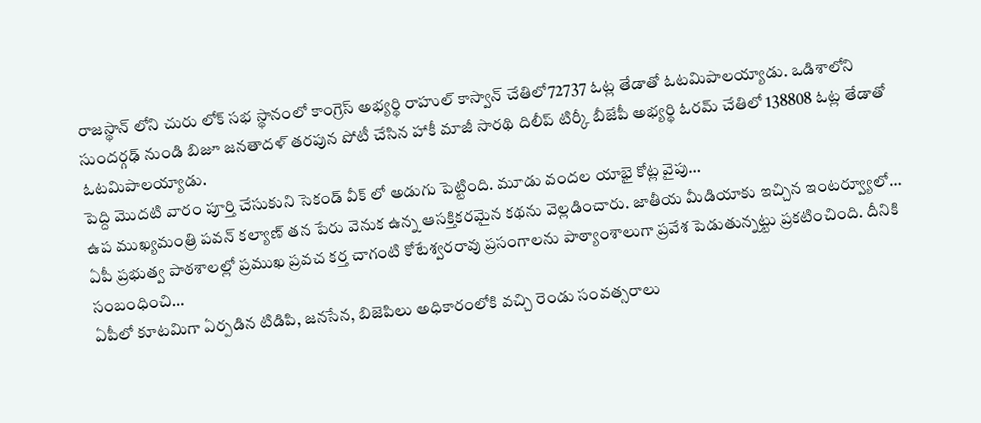రాజస్థాన్ లోని చురు లోక్ సభ స్థానంలో కాంగ్రెస్ అభ్యర్థి రాహుల్ కాస్వాన్ చేతిలో72737 ఓట్ల తేడాతో ఓటమిపాలయ్యాడు. ఒడిశాలోని సుందర్గఢ్ నుండి బిజూ జనతాదళ్ తరపున పోటీ చేసిన హాకీ మాజీ సారథి దిలీప్ టిర్కీ బీజేపీ అభ్యర్థి ఓరమ్ చేతిలో 138808 ఓట్ల తేడాతో ఓటమిపాలయ్యాడు.
పెద్ది మొదటి వారం పూర్తి చేసుకుని సెకండ్ వీక్ లో అడుగు పెట్టింది. మూడు వందల యాభై కోట్ల వైపు…
ఉప ముఖ్యమంత్రి పవన్ కల్యాణ్ తన పేరు వెనుక ఉన్న ఆసక్తికరమైన కథను వెల్లడించారు. జాతీయ మీడియాకు ఇచ్చిన ఇంటర్వ్యూలో…
ఏపీ ప్రభుత్వ పాఠశాలల్లో ప్రముఖ ప్రవచ కర్త చాగంటి కోటేశ్వరరావు ప్రసంగాలను పాఠ్యాంశాలుగా ప్రవేశ పెడుతున్నట్టు ప్రకటించింది. దీనికి సంబంధించి…
ఏపీలో కూటమిగా ఏర్పడిన టిడిపి, జనసేన, బిజెపిలు అధికారంలోకి వచ్చి రెండు సంవత్సరాలు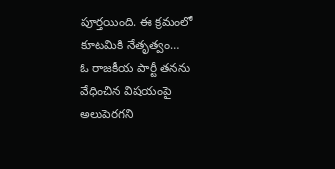పూర్తయింది. ఈ క్రమంలో కూటమికి నేతృత్వం…
ఓ రాజకీయ పార్టీ తనను వేధించిన విషయంపై అలుపెరగని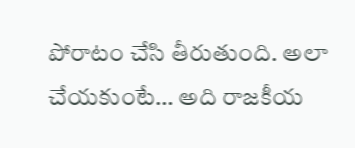పోరాటం చేసి తీరుతుంది. అలా చేయకుంటే… అది రాజకీయ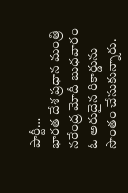పార్టీ…
భారత దేశ ప్రధాన మంత్రి నరేంద్ర మోదీ బుధవారం ఓ అరుదైన రికార్డును సొంతం చేసుకున్నారు.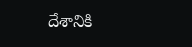దేశానికి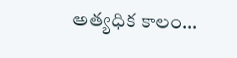అత్యధిక కాలం…